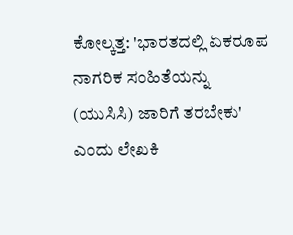ಕೋಲ್ಕತ್ತ: 'ಭಾರತದಲ್ಲಿ ಏಕರೂಪ ನಾಗರಿಕ ಸಂಹಿತೆಯನ್ನು (ಯುಸಿಸಿ) ಜಾರಿಗೆ ತರಬೇಕು' ಎಂದು ಲೇಖಕಿ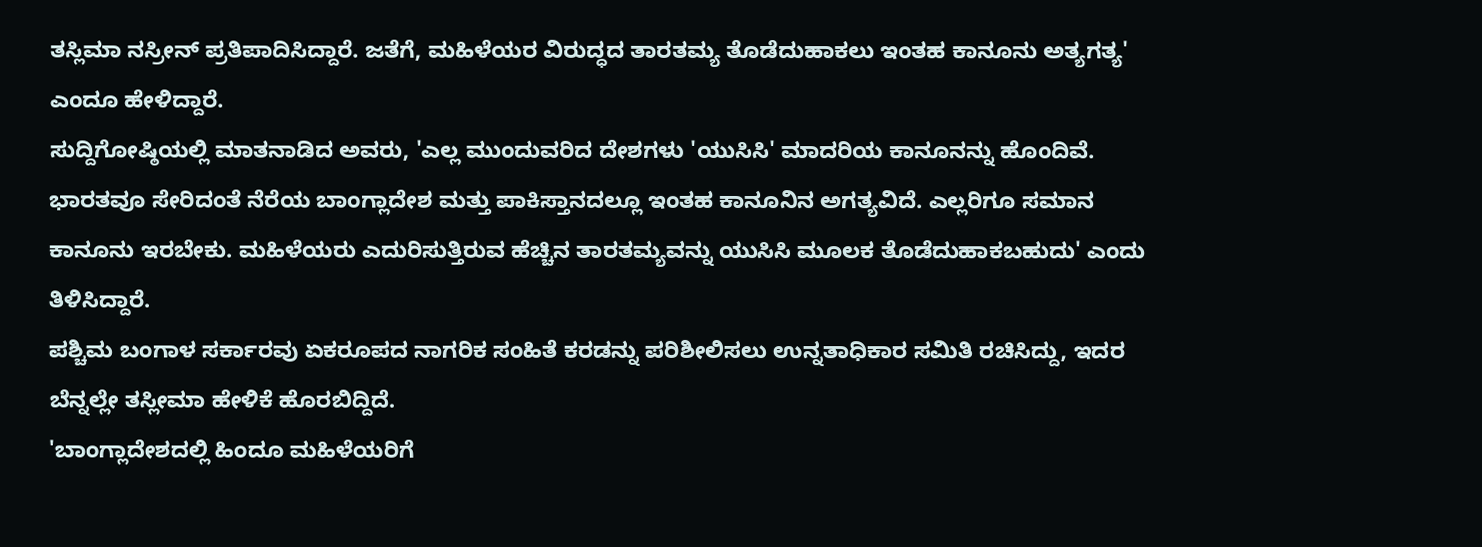ತಸ್ಲಿಮಾ ನಸ್ರೀನ್ ಪ್ರತಿಪಾದಿಸಿದ್ದಾರೆ. ಜತೆಗೆ, ಮಹಿಳೆಯರ ವಿರುದ್ಧದ ತಾರತಮ್ಯ ತೊಡೆದುಹಾಕಲು ಇಂತಹ ಕಾನೂನು ಅತ್ಯಗತ್ಯ' ಎಂದೂ ಹೇಳಿದ್ದಾರೆ.
ಸುದ್ದಿಗೋಷ್ಠಿಯಲ್ಲಿ ಮಾತನಾಡಿದ ಅವರು, 'ಎಲ್ಲ ಮುಂದುವರಿದ ದೇಶಗಳು 'ಯುಸಿಸಿ' ಮಾದರಿಯ ಕಾನೂನನ್ನು ಹೊಂದಿವೆ.
ಭಾರತವೂ ಸೇರಿದಂತೆ ನೆರೆಯ ಬಾಂಗ್ಲಾದೇಶ ಮತ್ತು ಪಾಕಿಸ್ತಾನದಲ್ಲೂ ಇಂತಹ ಕಾನೂನಿನ ಅಗತ್ಯವಿದೆ. ಎಲ್ಲರಿಗೂ ಸಮಾನ ಕಾನೂನು ಇರಬೇಕು. ಮಹಿಳೆಯರು ಎದುರಿಸುತ್ತಿರುವ ಹೆಚ್ಚಿನ ತಾರತಮ್ಯವನ್ನು ಯುಸಿಸಿ ಮೂಲಕ ತೊಡೆದುಹಾಕಬಹುದು' ಎಂದು ತಿಳಿಸಿದ್ದಾರೆ.
ಪಶ್ಚಿಮ ಬಂಗಾಳ ಸರ್ಕಾರವು ಏಕರೂಪದ ನಾಗರಿಕ ಸಂಹಿತೆ ಕರಡನ್ನು ಪರಿಶೀಲಿಸಲು ಉನ್ನತಾಧಿಕಾರ ಸಮಿತಿ ರಚಿಸಿದ್ದು, ಇದರ ಬೆನ್ನಲ್ಲೇ ತಸ್ಲೀಮಾ ಹೇಳಿಕೆ ಹೊರಬಿದ್ದಿದೆ.
'ಬಾಂಗ್ಲಾದೇಶದಲ್ಲಿ ಹಿಂದೂ ಮಹಿಳೆಯರಿಗೆ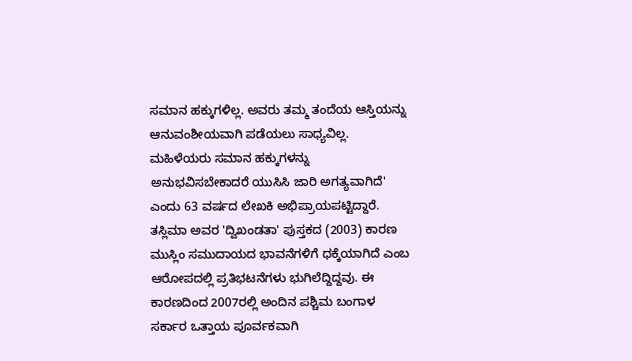ಸಮಾನ ಹಕ್ಕುಗಳಿಲ್ಲ. ಅವರು ತಮ್ಮ ತಂದೆಯ ಆಸ್ತಿಯನ್ನು ಆನುವಂಶೀಯವಾಗಿ ಪಡೆಯಲು ಸಾಧ್ಯವಿಲ್ಲ. ಮಹಿಳೆಯರು ಸಮಾನ ಹಕ್ಕುಗಳನ್ನು ಅನುಭವಿಸಬೇಕಾದರೆ ಯುಸಿಸಿ ಜಾರಿ ಅಗತ್ಯವಾಗಿದೆ' ಎಂದು 63 ವರ್ಷದ ಲೇಖಕಿ ಅಭಿಪ್ರಾಯಪಟ್ಟಿದ್ದಾರೆ.
ತಸ್ಲಿಮಾ ಅವರ 'ದ್ವಿಖಂಡತಾ' ಪುಸ್ತಕದ (2003) ಕಾರಣ ಮುಸ್ಲಿಂ ಸಮುದಾಯದ ಭಾವನೆಗಳಿಗೆ ಧಕ್ಕೆಯಾಗಿದೆ ಎಂಬ ಆರೋಪದಲ್ಲಿ ಪ್ರತಿಭಟನೆಗಳು ಭುಗಿಲೆದ್ದಿದ್ದವು. ಈ ಕಾರಣದಿಂದ 2007ರಲ್ಲಿ ಅಂದಿನ ಪಶ್ಚಿಮ ಬಂಗಾಳ ಸರ್ಕಾರ ಒತ್ತಾಯ ಪೂರ್ವಕವಾಗಿ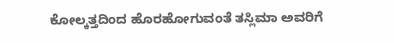ಕೋಲ್ಕತ್ತದಿಂದ ಹೊರಹೋಗುವಂತೆ ತಸ್ಲಿಮಾ ಅವರಿಗೆ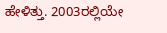ಹೇಳಿತ್ತು. 2003ರಲ್ಲಿಯೇ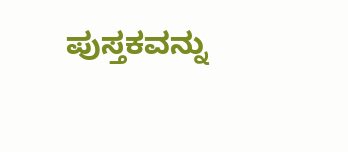ಪುಸ್ತಕವನ್ನು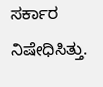ಸರ್ಕಾರ ನಿಷೇಧಿಸಿತ್ತು.